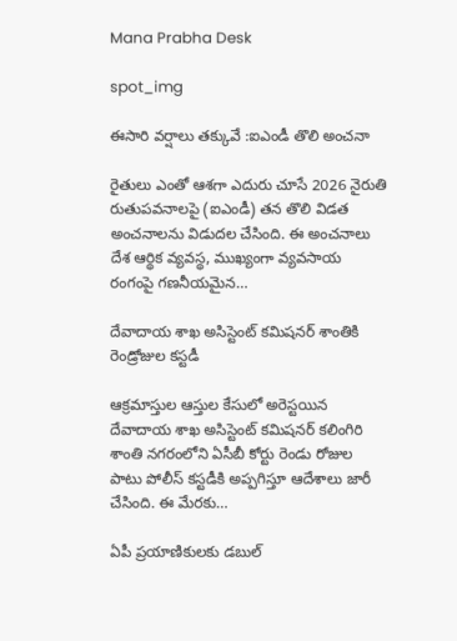Mana Prabha Desk

spot_img

ఈసారి వర్షాలు తక్కువే :ఐఎండీ తొలి అంచనా

రైతులు ఎంతో ఆశగా ఎదురు చూసే 2026 నైరుతి రుతుపవనాలపై (ఐఎండీ) తన తొలి విడత అంచనాలను విడుదల చేసింది. ఈ అంచనాలు దేశ ఆర్థిక వ్యవస్థ, ముఖ్యంగా వ్యవసాయ రంగంపై గణనీయమైన...

దేవాదాయ శాఖ అసిస్టెంట్ కమిషనర్ శాంతికి రెండ్రోజుల కస్టడీ

ఆక్రమాస్తుల ఆస్తుల కేసులో అరెస్టయిన దేవాదాయ శాఖ అసిస్టెంట్ కమిషనర్ కలింగిరి శాంతి నగరంలోని ఏసీబీ కోర్టు రెండు రోజుల పాటు పోలీస్ కస్టడీకి అప్పగిస్తూ ఆదేశాలు జారీ చేసింది. ఈ మేరకు...

ఏపీ ప్రయాణికులకు డబుల్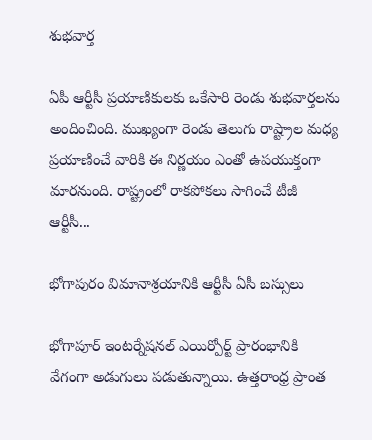శుభవార్త

ఏపీ ఆర్టీసీ ప్రయాణికులకు ఒకేసారి రెండు శుభవార్తలను అందించింది. ముఖ్యంగా రెండు తెలుగు రాష్ట్రాల మధ్య ప్రయాణించే వారికి ఈ నిర్ణయం ఎంతో ఉపయుక్తంగా మారనుంది. రాష్ట్రంలో రాకపోకలు సాగించే టీజీ ఆర్టీసీ...

భోగాపురం విమానాశ్రయానికి ఆర్టీసీ ఏసీ బస్సులు

భోగాపూర్ ఇంటర్నేషనల్ ఎయిర్పోర్ట్ ప్రారంభానికి వేగంగా అడుగులు పడుతున్నాయి. ఉత్తరాంధ్ర ప్రాంత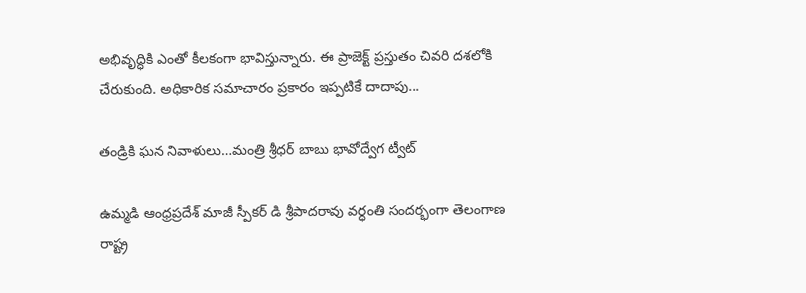అభివృద్ధికి ఎంతో కీలకంగా భావిస్తున్నారు. ఈ ప్రాజెక్ట్ ప్రస్తుతం చివరి దశలోకి చేరుకుంది. అధికారిక సమాచారం ప్రకారం ఇప్పటికే దాదాపు...

తండ్రికి ఘన నివాళులు…మంత్రి శ్రీధర్ బాబు భావోద్వేగ ట్వీట్

ఉమ్మడి ఆంధ్రప్రదేశ్ మాజీ స్పీకర్ డి శ్రీపాదరావు వర్ధంతి సందర్భంగా తెలంగాణ రాష్ట్ర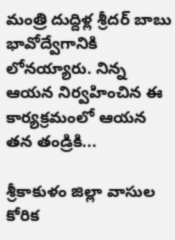మంత్రి దుద్దిళ్ల శ్రీదర్ బాబు భావోద్వేగానికి లోనయ్యారు. నిన్న ఆయన నిర్వహించిన ఈ కార్యక్రమంలో ఆయన తన తండ్రికి...

శ్రీకాకుళం జిల్లా వాసుల కోరిక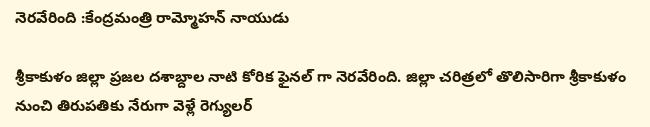నెరవేరింది :కేంద్రమంత్రి రామ్మోహన్ నాయుడు

శ్రీకాకుళం జిల్లా ప్రజల దశాబ్దాల నాటి కోరిక ఫైనల్ గా నెరవేరింది. జిల్లా చరిత్రలో తొలిసారిగా శ్రీకాకుళం నుంచి తిరుపతికు నేరుగా వెళ్లే రెగ్యులర్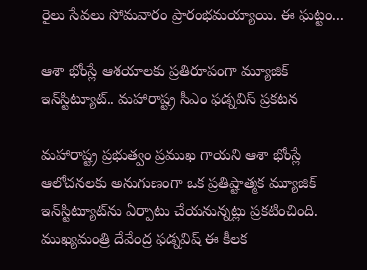రైలు సేవలు సోమవారం ప్రారంభమయ్యాయి. ఈ ఘట్టం...

ఆశా భోంస్లే ఆశయాలకు ప్రతిరూపంగా మ్యూజిక్ ఇన్‌స్టిట్యూట్.. మహారాష్ట్ర సీఎం ఫడ్నవిస్ ప్రకటన

మహారాష్ట్ర ప్రభుత్వం ప్రముఖ గాయని ఆశా భోంస్లే ఆలోచనలకు అనుగుణంగా ఒక ప్రతిష్టాత్మక మ్యూజిక్ ఇన్‌స్టిట్యూట్‌ను ఏర్పాటు చేయనున్నట్లు ప్రకటించింది. ముఖ్యమంత్రి దేవేంద్ర ఫడ్నవిష్ ఈ కీలక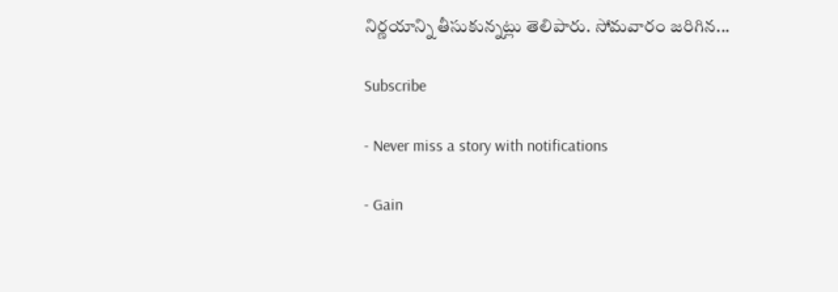నిర్ణయాన్ని తీసుకున్నట్లు తెలిపారు. సోమవారం జరిగిన...

Subscribe

- Never miss a story with notifications

- Gain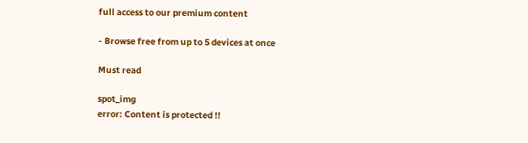full access to our premium content

- Browse free from up to 5 devices at once

Must read

spot_img
error: Content is protected !!